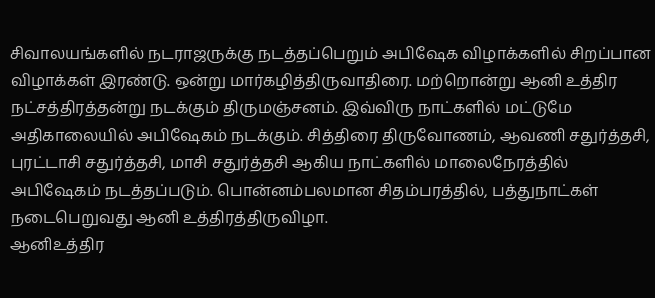சிவாலயங்களில் நடராஜருக்கு நடத்தப்பெறும் அபிஷேக விழாக்களில் சிறப்பான விழாக்கள் இரண்டு. ஒன்று மார்கழித்திருவாதிரை. மற்றொன்று ஆனி உத்திர நட்சத்திரத்தன்று நடக்கும் திருமஞ்சனம். இவ்விரு நாட்களில் மட்டுமே அதிகாலையில் அபிஷேகம் நடக்கும். சித்திரை திருவோணம், ஆவணி சதுர்த்தசி, புரட்டாசி சதுர்த்தசி, மாசி சதுர்த்தசி ஆகிய நாட்களில் மாலைநேரத்தில் அபிஷேகம் நடத்தப்படும். பொன்னம்பலமான சிதம்பரத்தில், பத்துநாட்கள் நடைபெறுவது ஆனி உத்திரத்திருவிழா.
ஆனிஉத்திர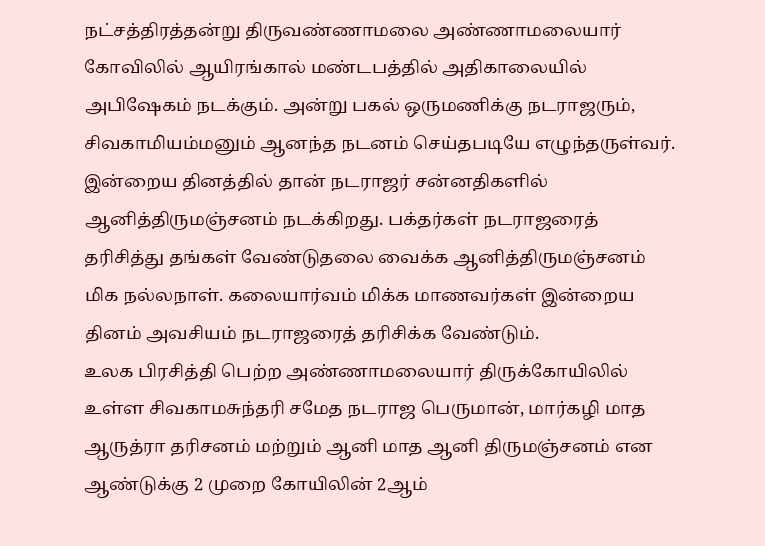நட்சத்திரத்தன்று திருவண்ணாமலை அண்ணாமலையார் கோவிலில் ஆயிரங்கால் மண்டபத்தில் அதிகாலையில் அபிஷேகம் நடக்கும். அன்று பகல் ஒருமணிக்கு நடராஜரும், சிவகாமியம்மனும் ஆனந்த நடனம் செய்தபடியே எழுந்தருள்வர். இன்றைய தினத்தில் தான் நடராஜர் சன்னதிகளில் ஆனித்திருமஞ்சனம் நடக்கிறது. பக்தர்கள் நடராஜரைத் தரிசித்து தங்கள் வேண்டுதலை வைக்க ஆனித்திருமஞ்சனம் மிக நல்லநாள். கலையார்வம் மிக்க மாணவர்கள் இன்றைய தினம் அவசியம் நடராஜரைத் தரிசிக்க வேண்டும்.
உலக பிரசித்தி பெற்ற அண்ணாமலையார் திருக்கோயிலில் உள்ள சிவகாமசுந்தரி சமேத நடராஜ பெருமான், மார்கழி மாத ஆருத்ரா தரிசனம் மற்றும் ஆனி மாத ஆனி திருமஞ்சனம் என ஆண்டுக்கு 2 முறை கோயிலின் 2ஆம்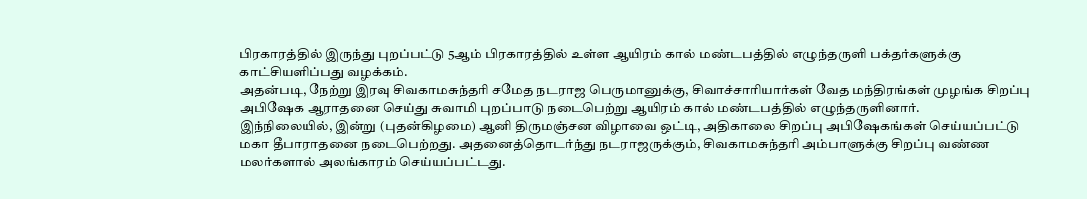பிரகாரத்தில் இருந்து புறப்பட்டு 5ஆம் பிரகாரத்தில் உள்ள ஆயிரம் கால் மண்டபத்தில் எழுந்தருளி பக்தர்களுக்கு காட்சியளிப்பது வழக்கம்.
அதன்படி, நேற்று இரவு சிவகாமசுந்தரி சமேத நடராஜ பெருமானுக்கு, சிவாச்சாரியார்கள் வேத மந்திரங்கள் முழங்க சிறப்பு அபிஷேக ஆராதனை செய்து சுவாமி புறப்பாடு நடைபெற்று ஆயிரம் கால் மண்டபத்தில் எழுந்தருளினார்.
இந்நிலையில், இன்று (புதன்கிழமை) ஆனி திருமஞ்சன விழாவை ஒட்டி, அதிகாலை சிறப்பு அபிஷேகங்கள் செய்யப்பட்டு மகா தீபாராதனை நடைபெற்றது. அதனைத்தொடர்ந்து நடராஜருக்கும், சிவகாமசுந்தரி அம்பாளுக்கு சிறப்பு வண்ண மலர்களால் அலங்காரம் செய்யப்பட்டது.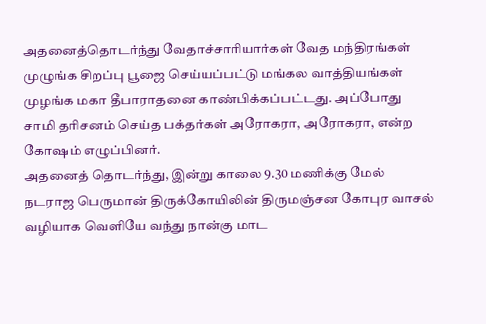அதனைத்தொடர்ந்து வேதாச்சாரியார்கள் வேத மந்திரங்கள் முழுங்க சிறப்பு பூஜை செய்யப்பட்டு மங்கல வாத்தியங்கள் முழங்க மகா தீபாராதனை காண்பிக்கப்பட்டது. அப்போது சாமி தரிசனம் செய்த பக்தர்கள் அரோகரா, அரோகரா, என்ற கோஷம் எழுப்பினர்.
அதனைத் தொடர்ந்து, இன்று காலை 9.30 மணிக்கு மேல் நடராஜ பெருமான் திருக்கோயிலின் திருமஞ்சன கோபுர வாசல் வழியாக வெளியே வந்து நான்கு மாட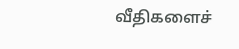வீதிகளைச்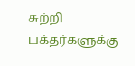சுற்றி பக்தர்களுக்கு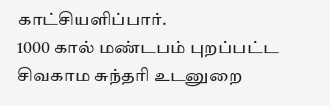காட்சியளிப்பார்.
1000 கால் மண்டபம் புறப்பட்ட சிவகாம சுந்தரி உடனுறை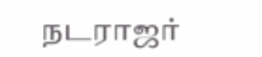நடராஜர்